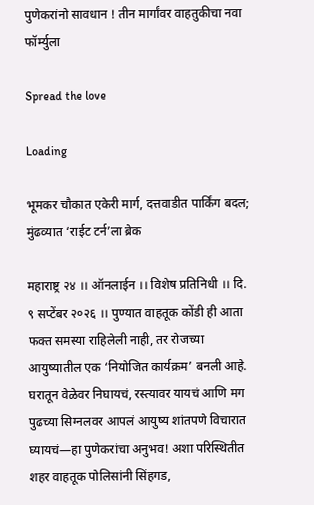पुणेकरांनो सावधान ! तीन मार्गांवर वाहतुकीचा नवा फॉर्म्युला

Spread the love

Loading

भूमकर चौकात एकेरी मार्ग, दत्तवाडीत पार्किंग बदल; मुंढव्यात ‘राईट टर्न’ला ब्रेक

महाराष्ट्र २४ ।। ऑनलाईन ।। विशेष प्रतिनिधी ।। दि. ९ सप्टेंबर २०२६ ।। पुण्यात वाहतूक कोंडी ही आता फक्त समस्या राहिलेली नाही, तर रोजच्या आयुष्यातील एक ‘नियोजित कार्यक्रम’ बनली आहे. घरातून वेळेवर निघायचं, रस्त्यावर यायचं आणि मग पुढच्या सिग्नलवर आपलं आयुष्य शांतपणे विचारात घ्यायचं—हा पुणेकरांचा अनुभव! अशा परिस्थितीत शहर वाहतूक पोलिसांनी सिंहगड,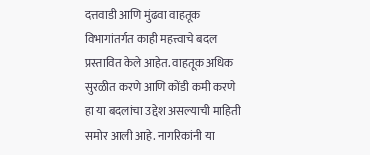दत्तवाडी आणि मुंढवा वाहतूक विभागांतर्गत काही महत्त्वाचे बदल प्रस्तावित केले आहेत. वाहतूक अधिक सुरळीत करणे आणि कोंडी कमी करणे हा या बदलांचा उद्देश असल्याची माहिती समोर आली आहे. नागरिकांनी या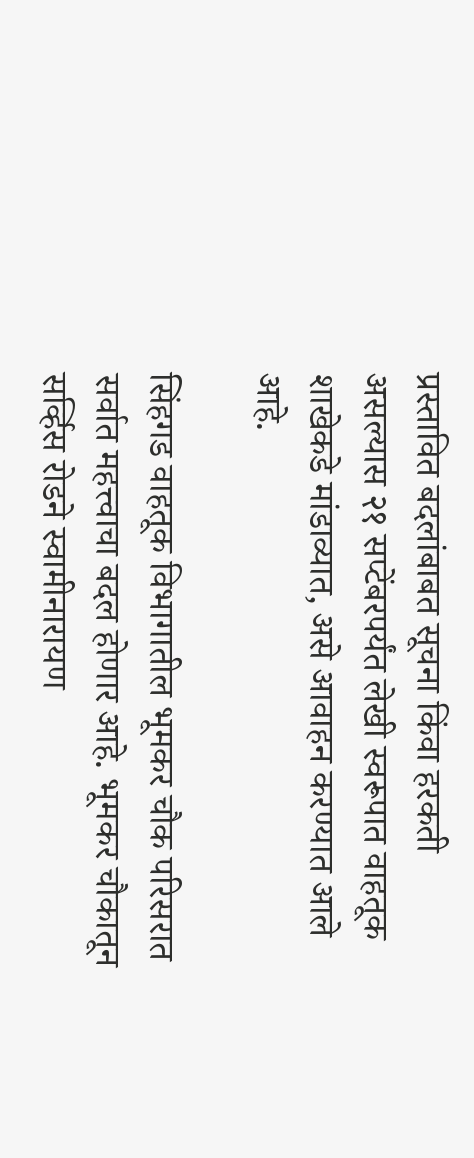प्रस्तावित बदलांबाबत सूचना किंवा हरकती असल्यास २१ सप्टेंबरपर्यंत लेखी स्वरूपात वाहतूक शाखेकडे मांडाव्यात, असे आवाहन करण्यात आले आहे.

सिंहगड वाहतूक विभागातील भूमकर चौक परिसरात सर्वात महत्त्वाचा बदल होणार आहे. भूमकर चौकातून सर्व्हिस रोडने स्वामीनारायण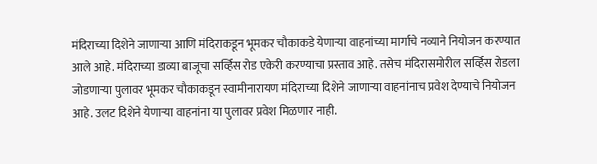मंदिराच्या दिशेने जाणाऱ्या आणि मंदिराकडून भूमकर चौकाकडे येणाऱ्या वाहनांच्या मार्गाचे नव्याने नियोजन करण्यात आले आहे. मंदिराच्या डाव्या बाजूचा सर्व्हिस रोड एकेरी करण्याचा प्रस्ताव आहे. तसेच मंदिरासमोरील सर्व्हिस रोडला जोडणाऱ्या पुलावर भूमकर चौकाकडून स्वामीनारायण मंदिराच्या दिशेने जाणाऱ्या वाहनांनाच प्रवेश देण्याचे नियोजन आहे. उलट दिशेने येणाऱ्या वाहनांना या पुलावर प्रवेश मिळणार नाही.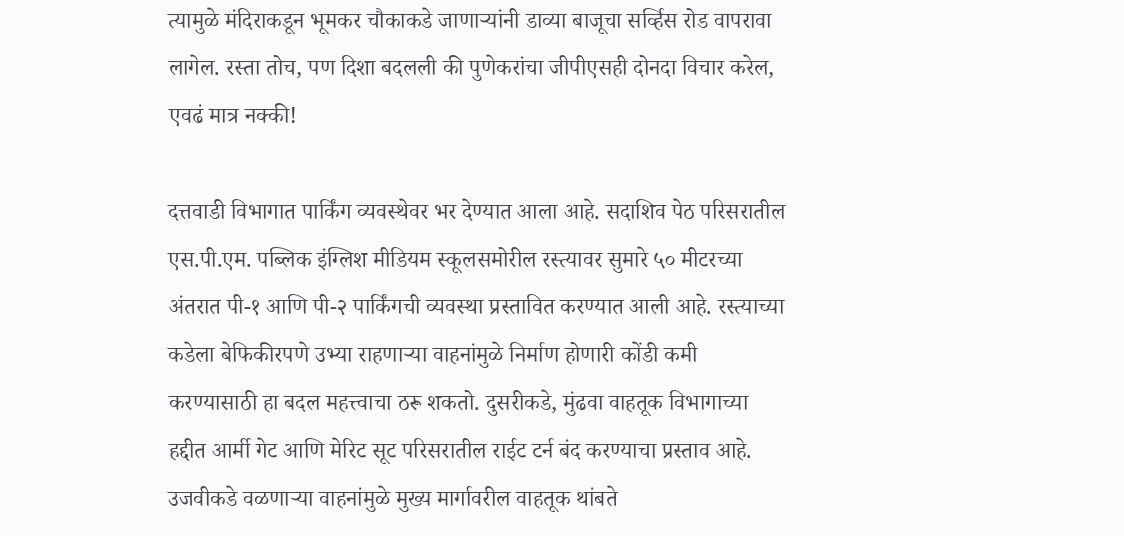त्यामुळे मंदिराकडून भूमकर चौकाकडे जाणाऱ्यांनी डाव्या बाजूचा सर्व्हिस रोड वापरावा लागेल. रस्ता तोच, पण दिशा बदलली की पुणेकरांचा जीपीएसही दोनदा विचार करेल, एवढं मात्र नक्की!

दत्तवाडी विभागात पार्किंग व्यवस्थेवर भर देण्यात आला आहे. सदाशिव पेठ परिसरातील एस.पी.एम. पब्लिक इंग्लिश मीडियम स्कूलसमोरील रस्त्यावर सुमारे ५० मीटरच्या अंतरात पी-१ आणि पी-२ पार्किंगची व्यवस्था प्रस्तावित करण्यात आली आहे. रस्त्याच्या कडेला बेफिकीरपणे उभ्या राहणाऱ्या वाहनांमुळे निर्माण होणारी कोंडी कमी करण्यासाठी हा बदल महत्त्वाचा ठरू शकतो. दुसरीकडे, मुंढवा वाहतूक विभागाच्या हद्दीत आर्मी गेट आणि मेरिट सूट परिसरातील राईट टर्न बंद करण्याचा प्रस्ताव आहे. उजवीकडे वळणाऱ्या वाहनांमुळे मुख्य मार्गावरील वाहतूक थांबते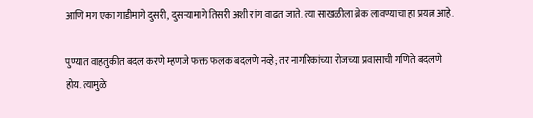आणि मग एका गाडीमागे दुसरी, दुसऱ्यामागे तिसरी अशी रांग वाढत जाते. त्या साखळीला ब्रेक लावण्याचा हा प्रयत्न आहे.

पुण्यात वाहतुकीत बदल करणे म्हणजे फक्त फलक बदलणे नव्हे; तर नागरिकांच्या रोजच्या प्रवासाची गणिते बदलणे होय. त्यामुळे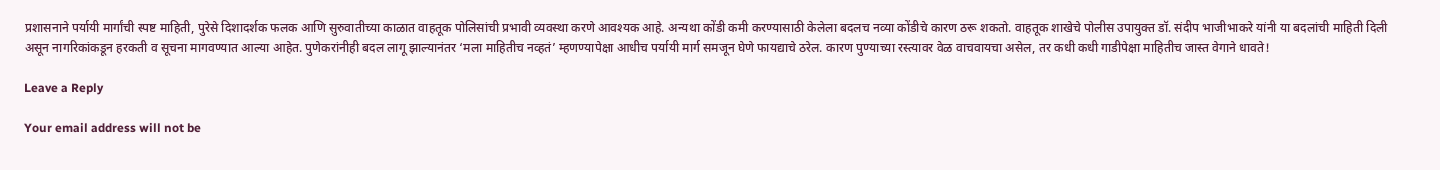प्रशासनाने पर्यायी मार्गांची स्पष्ट माहिती, पुरेसे दिशादर्शक फलक आणि सुरुवातीच्या काळात वाहतूक पोलिसांची प्रभावी व्यवस्था करणे आवश्यक आहे. अन्यथा कोंडी कमी करण्यासाठी केलेला बदलच नव्या कोंडीचे कारण ठरू शकतो. वाहतूक शाखेचे पोलीस उपायुक्त डॉ. संदीप भाजीभाकरे यांनी या बदलांची माहिती दिली असून नागरिकांकडून हरकती व सूचना मागवण्यात आल्या आहेत. पुणेकरांनीही बदल लागू झाल्यानंतर ‘मला माहितीच नव्हतं’ म्हणण्यापेक्षा आधीच पर्यायी मार्ग समजून घेणे फायद्याचे ठरेल. कारण पुण्याच्या रस्त्यावर वेळ वाचवायचा असेल, तर कधी कधी गाडीपेक्षा माहितीच जास्त वेगाने धावते!

Leave a Reply

Your email address will not be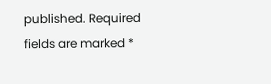published. Required fields are marked *